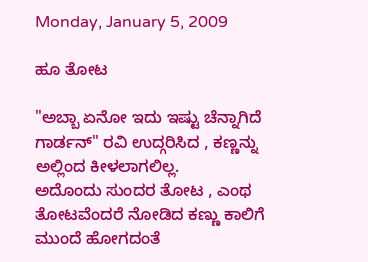Monday, January 5, 2009

ಹೂ ತೋಟ

"ಅಬ್ಬಾ ಏನೋ ಇದು ಇಷ್ಟು ಚೆನ್ನಾಗಿದೆ ಗಾರ್ಡನ್" ರವಿ ಉದ್ಗರಿಸಿದ , ಕಣ್ಣನ್ನು ಅಲ್ಲಿಂದ ಕೀಳಲಾಗಲಿಲ್ಲ.
ಅದೊಂದು ಸುಂದರ ತೋಟ , ಎಂಥ ತೋಟವೆಂದರೆ ನೋಡಿದ ಕಣ್ಣು ಕಾಲಿಗೆ ಮುಂದೆ ಹೋಗದಂತೆ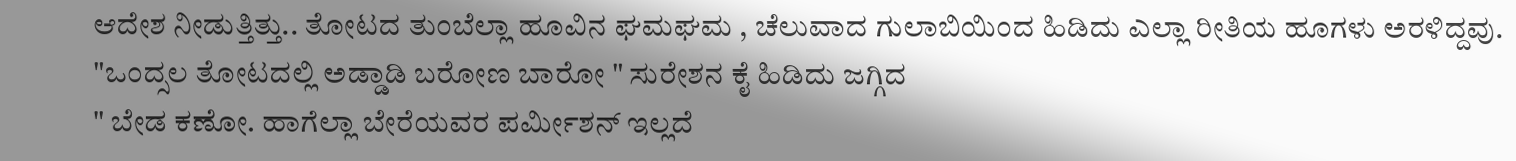ಆದೇಶ ನೀಡುತ್ತಿತ್ತು.. ತೋಟದ ತುಂಬೆಲ್ಲಾ ಹೂವಿನ ಘಮಘಮ , ಚೆಲುವಾದ ಗುಲಾಬಿಯಿಂದ ಹಿಡಿದು ಎಲ್ಲಾ ರೀತಿಯ ಹೂಗಳು ಅರಳಿದ್ದವು.
"ಒಂದ್ಸಲ ತೋಟದಲ್ಲಿ ಅಡ್ಡಾಡಿ ಬರೋಣ ಬಾರೋ " ಸುರೇಶನ ಕೈ ಹಿಡಿದು ಜಗ್ಗಿದ
" ಬೇಡ ಕಣೋ. ಹಾಗೆಲ್ಲಾ ಬೇರೆಯವರ ಪರ್ಮೀಶನ್ ಇಲ್ಲದೆ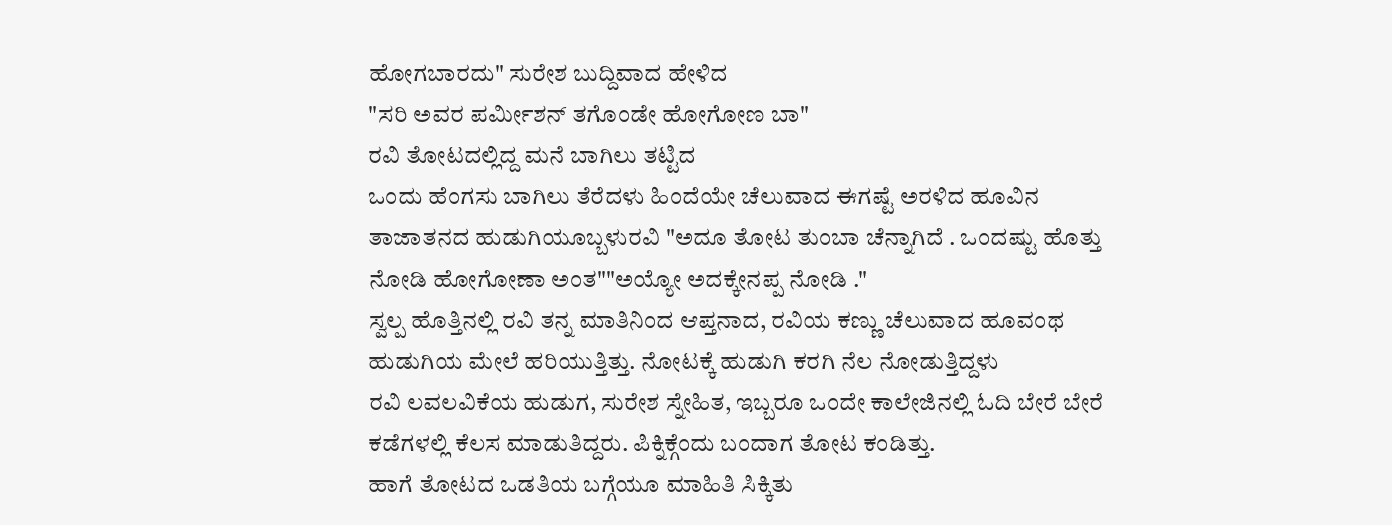ಹೋಗಬಾರದು" ಸುರೇಶ ಬುದ್ದಿವಾದ ಹೇಳಿದ
"ಸರಿ ಅವರ ಪರ್ಮೀಶನ್ ತಗೊಂಡೇ ಹೋಗೋಣ ಬಾ"
ರವಿ ತೋಟದಲ್ಲಿದ್ದ ಮನೆ ಬಾಗಿಲು ತಟ್ಟಿದ
ಒಂದು ಹೆಂಗಸು ಬಾಗಿಲು ತೆರೆದಳು ಹಿಂದೆಯೇ ಚೆಲುವಾದ ಈಗಷ್ಟೆ ಅರಳಿದ ಹೂವಿನ ತಾಜಾತನದ ಹುಡುಗಿಯೂಬ್ಬಳುರವಿ "ಅದೂ ತೋಟ ತುಂಬಾ ಚೆನ್ನಾಗಿದೆ . ಒಂದಷ್ಟು ಹೊತ್ತು ನೋಡಿ ಹೋಗೋಣಾ ಅಂತ""ಅಯ್ಯೋ ಅದಕ್ಕೇನಪ್ಪ ನೋಡಿ ."
ಸ್ವಲ್ಪ ಹೊತ್ತಿನಲ್ಲಿ ರವಿ ತನ್ನ ಮಾತಿನಿಂದ ಆಪ್ತನಾದ, ರವಿಯ ಕಣ್ಣು ಚೆಲುವಾದ ಹೂವಂಥ ಹುಡುಗಿಯ ಮೇಲೆ ಹರಿಯುತ್ತಿತ್ತು. ನೋಟಕ್ಕೆ ಹುಡುಗಿ ಕರಗಿ ನೆಲ ನೋಡುತ್ತಿದ್ದಳು
ರವಿ ಲವಲವಿಕೆಯ ಹುಡುಗ, ಸುರೇಶ ಸ್ನೇಹಿತ, ಇಬ್ಬರೂ ಒಂದೇ ಕಾಲೇಜಿನಲ್ಲಿ ಓದಿ ಬೇರೆ ಬೇರೆ ಕಡೆಗಳಲ್ಲಿ ಕೆಲಸ ಮಾಡುತಿದ್ದರು. ಪಿಕ್ನಿಕ್ಗೆಂದು ಬಂದಾಗ ತೋಟ ಕಂಡಿತ್ತು.
ಹಾಗೆ ತೋಟದ ಒಡತಿಯ ಬಗ್ಗೆಯೂ ಮಾಹಿತಿ ಸಿಕ್ಕಿತು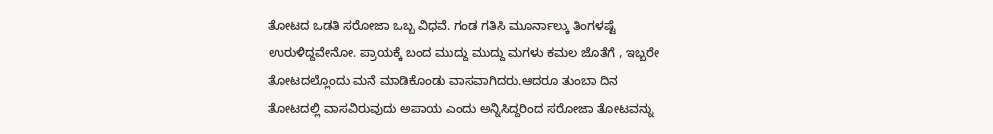ತೋಟದ ಒಡತಿ ಸರೋಜಾ ಒಬ್ಬ ವಿಧವೆ. ಗಂಡ ಗತಿಸಿ ಮೂರ್ನಾಲ್ಕು ತಿಂಗಳಷ್ಟೆ ಉರುಳಿದ್ದವೇನೋ. ಪ್ರಾಯಕ್ಕೆ ಬಂದ ಮುದ್ದು ಮುದ್ದು ಮಗಳು ಕಮಲ ಜೊತೆಗೆ , ಇಬ್ಬರೇ ತೋಟದಲ್ಲೊಂದು ಮನೆ ಮಾಡಿಕೊಂಡು ವಾಸವಾಗಿದರು.ಆದರೂ ತುಂಬಾ ದಿನ ತೋಟದಲ್ಲಿ ವಾಸವಿರುವುದು ಅಪಾಯ ಎಂದು ಅನ್ನಿಸಿದ್ದರಿಂದ ಸರೋಜಾ ತೋಟವನ್ನು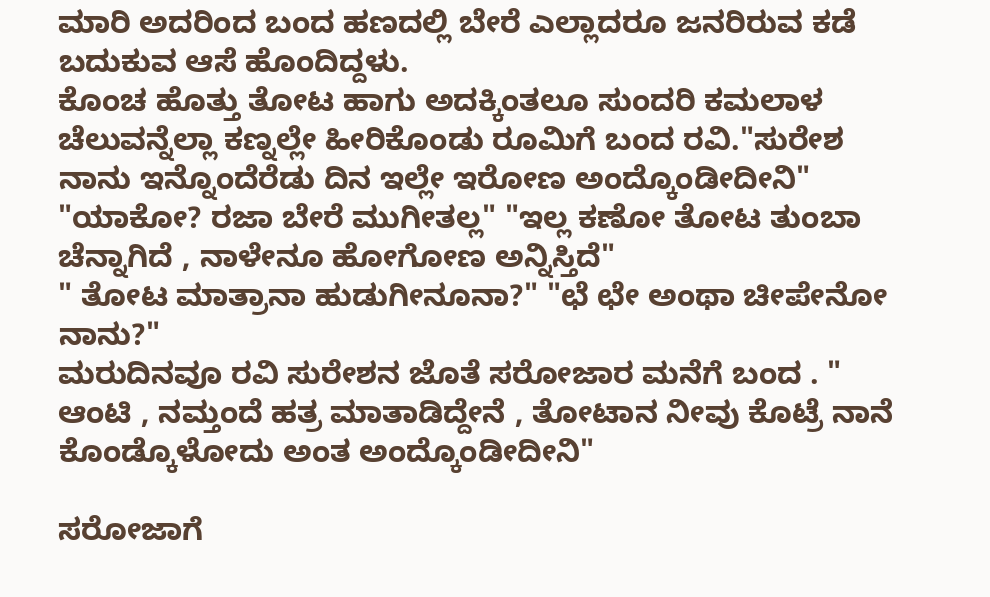ಮಾರಿ ಅದರಿಂದ ಬಂದ ಹಣದಲ್ಲಿ ಬೇರೆ ಎಲ್ಲಾದರೂ ಜನರಿರುವ ಕಡೆ ಬದುಕುವ ಆಸೆ ಹೊಂದಿದ್ದಳು.
ಕೊಂಚ ಹೊತ್ತು ತೋಟ ಹಾಗು ಅದಕ್ಕಿಂತಲೂ ಸುಂದರಿ ಕಮಲಾಳ ಚೆಲುವನ್ನೆಲ್ಲಾ ಕಣ್ನಲ್ಲೇ ಹೀರಿಕೊಂಡು ರೂಮಿಗೆ ಬಂದ ರವಿ."ಸುರೇಶ ನಾನು ಇನ್ನೊಂದೆರೆಡು ದಿನ ಇಲ್ಲೇ ಇರೋಣ ಅಂದ್ಕೊಂಡೀದೀನಿ"
"ಯಾಕೋ? ರಜಾ ಬೇರೆ ಮುಗೀತಲ್ಲ" "ಇಲ್ಲ ಕಣೋ ತೋಟ ತುಂಬಾ ಚೆನ್ನಾಗಿದೆ , ನಾಳೇನೂ ಹೋಗೋಣ ಅನ್ನಿಸ್ತಿದೆ"
" ತೋಟ ಮಾತ್ರಾನಾ ಹುಡುಗೀನೂನಾ?" "ಛೆ ಛೇ ಅಂಥಾ ಚೀಪೇನೋ ನಾನು?"
ಮರುದಿನವೂ ರವಿ ಸುರೇಶನ ಜೊತೆ ಸರೋಜಾರ ಮನೆಗೆ ಬಂದ . " ಆಂಟಿ , ನಮ್ತಂದೆ ಹತ್ರ ಮಾತಾಡಿದ್ದೇನೆ , ತೋಟಾನ ನೀವು ಕೊಟ್ರೆ ನಾನೆ ಕೊಂಡ್ಕೊಳೋದು ಅಂತ ಅಂದ್ಕೊಂಡೀದೀನಿ"

ಸರೋಜಾಗೆ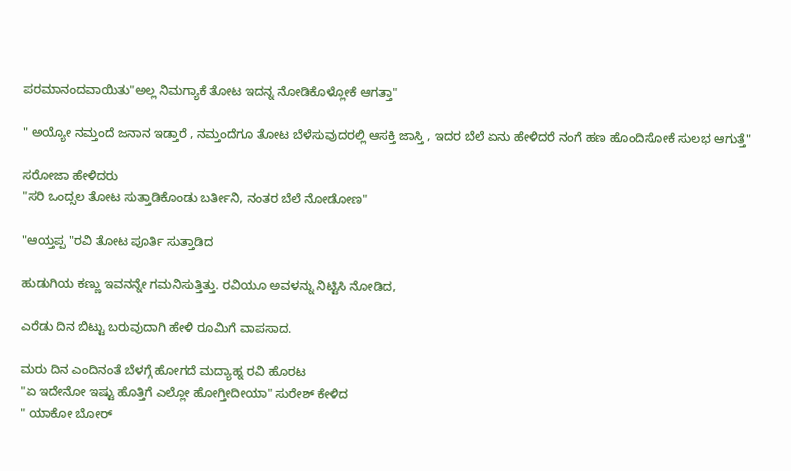ಪರಮಾನಂದವಾಯಿತು"ಅಲ್ಲ ನಿಮಗ್ಯಾಕೆ ತೋಟ ಇದನ್ನ ನೋಡಿಕೊಳ್ಲೋಕೆ ಆಗತ್ತಾ"

" ಅಯ್ಯೋ ನಮ್ತಂದೆ ಜನಾನ ಇಡ್ತಾರೆ , ನಮ್ತಂದೆಗೂ ತೋಟ ಬೆಳೆಸುವುದರಲ್ಲಿ ಆಸಕ್ತಿ ಜಾಸ್ತಿ , ಇದರ ಬೆಲೆ ಏನು ಹೇಳಿದರೆ ನಂಗೆ ಹಣ ಹೊಂದಿಸೋಕೆ ಸುಲಭ ಆಗುತ್ತೆ"

ಸರೋಜಾ ಹೇಳಿದರು
"ಸರಿ ಒಂದ್ಸಲ ತೋಟ ಸುತ್ತಾಡಿಕೊಂಡು ಬರ್ತೀನಿ, ನಂತರ ಬೆಲೆ ನೋಡೋಣ"

"ಆಯ್ತಪ್ಪ "ರವಿ ತೋಟ ಪೂರ್ತಿ ಸುತ್ತಾಡಿದ

ಹುಡುಗಿಯ ಕಣ್ಣು ಇವನನ್ನೇ ಗಮನಿಸುತ್ತಿತ್ತು. ರವಿಯೂ ಅವಳನ್ನು ನಿಟ್ಟಿಸಿ ನೋಡಿದ,

ಎರೆಡು ದಿನ ಬಿಟ್ಟು ಬರುವುದಾಗಿ ಹೇಳಿ ರೂಮಿಗೆ ವಾಪಸಾದ.

ಮರು ದಿನ ಎಂದಿನಂತೆ ಬೆಳಗ್ಗೆ ಹೋಗದೆ ಮದ್ಯಾಹ್ನ ರವಿ ಹೊರಟ
"ಏ ಇದೇನೋ ಇಷ್ಟು ಹೊತ್ತಿಗೆ ಎಲ್ಲೋ ಹೋಗ್ತೀದೀಯಾ" ಸುರೇಶ್ ಕೇಳಿದ
" ಯಾಕೋ ಬೋರ್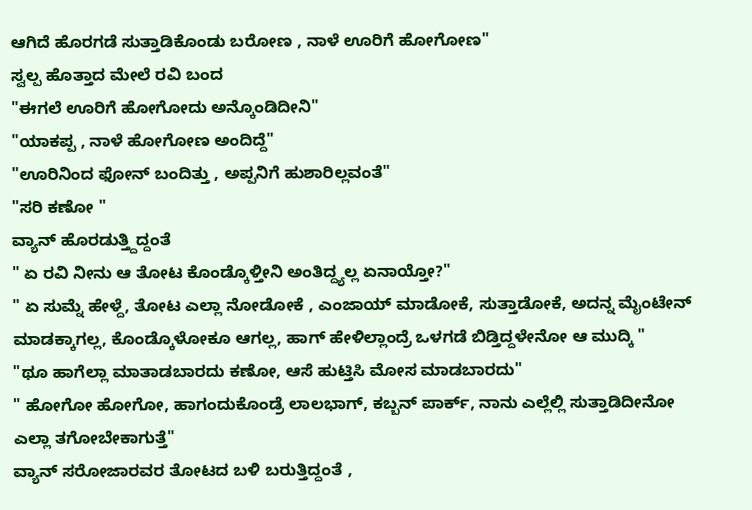ಆಗಿದೆ ಹೊರಗಡೆ ಸುತ್ತಾಡಿಕೊಂಡು ಬರೋಣ , ನಾಳೆ ಊರಿಗೆ ಹೋಗೋಣ"
ಸ್ವಲ್ಪ ಹೊತ್ತಾದ ಮೇಲೆ ರವಿ ಬಂದ
"ಈಗಲೆ ಊರಿಗೆ ಹೋಗೋದು ಅನ್ಕೊಂಡಿದೀನಿ"
"ಯಾಕಪ್ಪ , ನಾಳೆ ಹೋಗೋಣ ಅಂದಿದ್ದೆ"
"ಊರಿನಿಂದ ಫೋನ್ ಬಂದಿತ್ತು , ಅಪ್ಪನಿಗೆ ಹುಶಾರಿಲ್ಲವಂತೆ"
"ಸರಿ ಕಣೋ "
ವ್ಯಾನ್ ಹೊರಡುತ್ತ್ದಿದ್ದಂತೆ
" ಏ ರವಿ ನೀನು ಆ ತೋಟ ಕೊಂಡ್ಕೊಳ್ತೀನಿ ಅಂತಿದ್ದ್ಯಲ್ಲ ಏನಾಯ್ತೋ?"
" ಏ ಸುಮ್ನೆ ಹೇಳ್ದೆ, ತೋಟ ಎಲ್ಲಾ ನೋಡೋಕೆ , ಎಂಜಾಯ್ ಮಾಡೋಕೆ, ಸುತ್ತಾಡೋಕೆ, ಅದನ್ನ ಮೈಂಟೇನ್ ಮಾಡಕ್ಕಾಗಲ್ಲ, ಕೊಂಡ್ಕೊಳೋಕೂ ಆಗಲ್ಲ, ಹಾಗ್ ಹೇಳಿಲ್ಲಾಂದ್ರೆ ಒಳಗಡೆ ಬಿಡ್ತಿದ್ದಳೇನೋ ಆ ಮುದ್ಕಿ "
"ಥೂ ಹಾಗೆಲ್ಲಾ ಮಾತಾಡಬಾರದು ಕಣೋ, ಆಸೆ ಹುಟ್ತಿಸಿ ಮೋಸ ಮಾಡಬಾರದು"
" ಹೋಗೋ ಹೋಗೋ, ಹಾಗಂದುಕೊಂಡ್ರೆ ಲಾಲಭಾಗ್, ಕಬ್ಬನ್ ಪಾರ್ಕ್, ನಾನು ಎಲ್ಲೆಲ್ಲಿ ಸುತ್ತಾಡಿದೀನೋ ಎಲ್ಲಾ ತಗೋಬೇಕಾಗುತ್ತೆ"
ವ್ಯಾನ್ ಸರೋಜಾರವರ ತೋಟದ ಬಳಿ ಬರುತ್ತಿದ್ದಂತೆ ,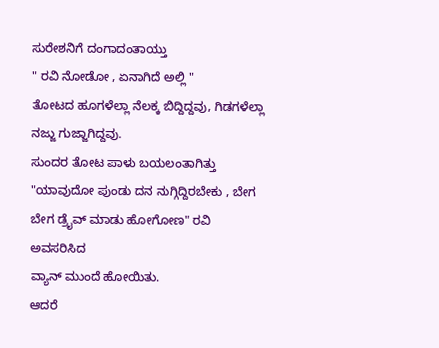ಸುರೇಶನಿಗೆ ದಂಗಾದಂತಾಯ್ತು
" ರವಿ ನೋಡೋ , ಏನಾಗಿದೆ ಅಲ್ಲಿ "
ತೋಟದ ಹೂಗಳೆಲ್ಲಾ ನೆಲಕ್ಕ ಬಿದ್ದಿದ್ದವು, ಗಿಡಗಳೆಲ್ಲಾ ನಜ್ಜು ಗುಜ್ಜಾಗಿದ್ದವು.
ಸುಂದರ ತೋಟ ಪಾಳು ಬಯಲಂತಾಗಿತ್ತು
"ಯಾವುದೋ ಪುಂಡು ದನ ನುಗ್ಗಿದ್ದಿರಬೇಕು , ಬೇಗ ಬೇಗ ಡ್ರೈವ್ ಮಾಡು ಹೋಗೋಣ" ರವಿ ಅವಸರಿಸಿದ
ವ್ಯಾನ್ ಮುಂದೆ ಹೋಯಿತು.
ಆದರೆ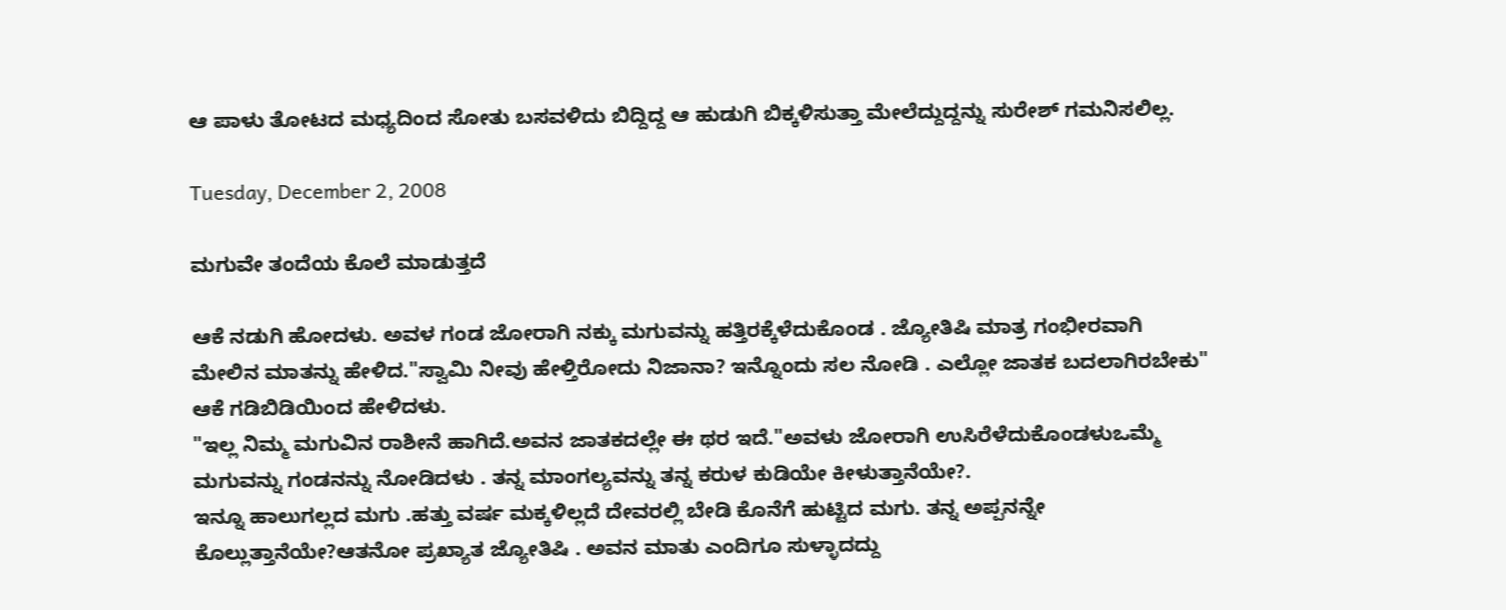ಆ ಪಾಳು ತೋಟದ ಮಧ್ಯದಿಂದ ಸೋತು ಬಸವಳಿದು ಬಿದ್ದಿದ್ದ ಆ ಹುಡುಗಿ ಬಿಕ್ಕಳಿಸುತ್ತಾ ಮೇಲೆದ್ದುದ್ದನ್ನು ಸುರೇಶ್ ಗಮನಿಸಲಿಲ್ಲ.

Tuesday, December 2, 2008

ಮಗುವೇ ತಂದೆಯ ಕೊಲೆ ಮಾಡುತ್ತದೆ

ಆಕೆ ನಡುಗಿ ಹೋದಳು. ಅವಳ ಗಂಡ ಜೋರಾಗಿ ನಕ್ಕು ಮಗುವನ್ನು ಹತ್ತಿರಕ್ಕೆಳೆದುಕೊಂಡ . ಜ್ಯೋತಿಷಿ ಮಾತ್ರ ಗಂಭೀರವಾಗಿ ಮೇಲಿನ ಮಾತನ್ನು ಹೇಳಿದ."ಸ್ವಾಮಿ ನೀವು ಹೇಳ್ತಿರೋದು ನಿಜಾನಾ? ಇನ್ನೊಂದು ಸಲ ನೋಡಿ . ಎಲ್ಲೋ ಜಾತಕ ಬದಲಾಗಿರಬೇಕು" ಆಕೆ ಗಡಿಬಿಡಿಯಿಂದ ಹೇಳಿದಳು.
"ಇಲ್ಲ ನಿಮ್ಮ ಮಗುವಿನ ರಾಶೀನೆ ಹಾಗಿದೆ.ಅವನ ಜಾತಕದಲ್ಲೇ ಈ ಥರ ಇದೆ."ಅವಳು ಜೋರಾಗಿ ಉಸಿರೆಳೆದುಕೊಂಡಳುಒಮ್ಮೆ ಮಗುವನ್ನು ಗಂಡನನ್ನು ನೋಡಿದಳು . ತನ್ನ ಮಾಂಗಲ್ಯವನ್ನು ತನ್ನ ಕರುಳ ಕುಡಿಯೇ ಕೀಳುತ್ತಾನೆಯೇ?.
ಇನ್ನೂ ಹಾಲುಗಲ್ಲದ ಮಗು .ಹತ್ತು ವರ್ಷ ಮಕ್ಕಳಿಲ್ಲದೆ ದೇವರಲ್ಲಿ ಬೇಡಿ ಕೊನೆಗೆ ಹುಟ್ಟಿದ ಮಗು. ತನ್ನ ಅಪ್ಪನನ್ನೇ ಕೊಲ್ಲುತ್ತಾನೆಯೇ?ಆತನೋ ಪ್ರಖ್ಯಾತ ಜ್ಯೋತಿಷಿ . ಅವನ ಮಾತು ಎಂದಿಗೂ ಸುಳ್ಳಾದದ್ದು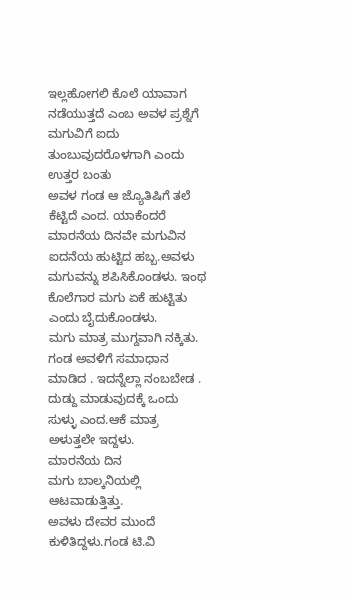ಇಲ್ಲಹೋಗಲಿ ಕೊಲೆ ಯಾವಾಗ ನಡೆಯುತ್ತದೆ ಎಂಬ ಅವಳ ಪ್ರಶ್ನೆಗೆ ಮಗುವಿಗೆ ಐದು ತುಂಬುವುದರೊಳಗಾಗಿ ಎಂದು ಉತ್ತರ ಬಂತು
ಅವಳ ಗಂಡ ಆ ಜ್ಯೊತಿಷಿಗೆ ತಲೆ ಕೆಟ್ಟಿದೆ ಎಂದ. ಯಾಕೆಂದರೆ ಮಾರನೆಯ ದಿನವೇ ಮಗುವಿನ ಐದನೆಯ ಹುಟ್ಟಿದ ಹಬ್ಬ.ಅವಳು ಮಗುವನ್ನು ಶಪಿಸಿಕೊಂಡಳು. ಇಂಥ ಕೊಲೆಗಾರ ಮಗು ಏಕೆ ಹುಟ್ಟಿತು ಎಂದು ಬೈದುಕೊಂಡಳು.
ಮಗು ಮಾತ್ರ ಮುಗ್ದವಾಗಿ ನಕ್ಕಿತು. ಗಂಡ ಅವಳಿಗೆ ಸಮಾಧಾನ ಮಾಡಿದ . ಇದನ್ನೆಲ್ಲಾ ನಂಬಬೇಡ . ದುಡ್ದು ಮಾಡುವುದಕ್ಕೆ ಒಂದು ಸುಳ್ಳು ಎಂದ.ಆಕೆ ಮಾತ್ರ ಅಳುತ್ತಲೇ ಇದ್ದಳು.
ಮಾರನೆಯ ದಿನ
ಮಗು ಬಾಲ್ಕನಿಯಲ್ಲಿ ಆಟವಾಡುತ್ತಿತ್ತು.
ಅವಳು ದೇವರ ಮುಂದೆ ಕುಳಿತಿದ್ದಳು.ಗಂಡ ಟಿ.ವಿ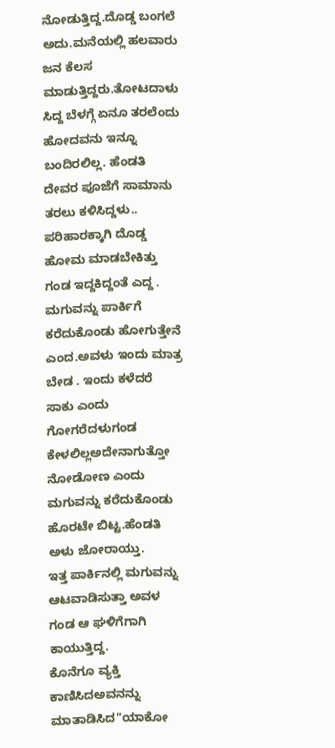ನೋಡುತ್ತಿದ್ದ.ದೊಡ್ಡ ಬಂಗಲೆ ಅದು.ಮನೆಯಲ್ಲಿ ಹಲವಾರು ಜನ ಕೆಲಸ ಮಾಡುತ್ತಿದ್ದರು.ತೋಟದಾಳು ಸಿದ್ದ ಬೆಳಗ್ಗೆ ಏನೂ ತರಲೆಂದು ಹೋದವನು ಇನ್ನೂ ಬಂದಿರಲಿಲ್ಲ. ಹೆಂಡತಿ ದೇವರ ಪೂಜೆಗೆ ಸಾಮಾನು ತರಲು ಕಳಿಸಿದ್ದಳು.. ಪರಿಹಾರಕ್ಕಾಗಿ ದೊಡ್ಡ ಹೋಮ ಮಾಡಬೇಕಿತ್ತು
ಗಂಡ ಇದ್ದಕಿದ್ದಂತೆ ಎದ್ದ . ಮಗುವನ್ನು ಪಾರ್ಕಿಗೆ ಕರೆದುಕೊಂಡು ಹೋಗುತ್ತೇನೆ ಎಂದ.ಅವಳು ಇಂದು ಮಾತ್ರ ಬೇಡ . ಇಂದು ಕಳೆದರೆ ಸಾಕು ಎಂದು ಗೋಗರೆದಳುಗಂಡ ಕೇಳಲಿಲ್ಲಅದೇನಾಗುತ್ತೋ ನೋಡೋಣ ಎಂದು ಮಗುವನ್ನು ಕರೆದುಕೊಂಡು ಹೊರಟೇ ಬಿಟ್ಟ.ಹೆಂಡತಿ ಅಳು ಜೋರಾಯ್ತು.
ಇತ್ತ ಪಾರ್ಕಿನಲ್ಲಿ ಮಗುವನ್ನು ಆಟವಾಡಿಸುತ್ತಾ ಅವಳ ಗಂಡ ಆ ಘಳಿಗೆಗಾಗಿ ಕಾಯುತ್ತಿದ್ದ.
ಕೊನೆಗೂ ವ್ಯಕ್ತಿ ಕಾಣಿಸಿದಅವನನ್ನು ಮಾತಾಡಿಸಿದ"ಯಾಕೋ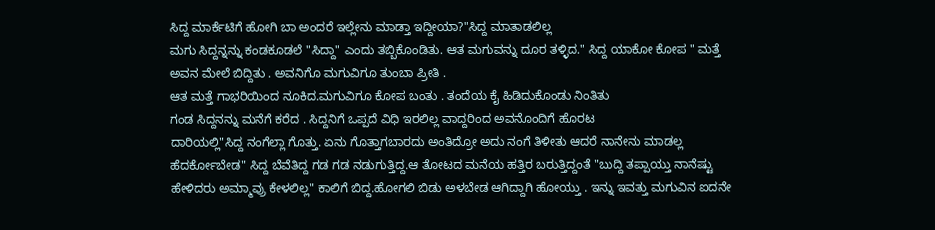ಸಿದ್ದ ಮಾರ್ಕೆಟಿಗೆ ಹೋಗಿ ಬಾ ಅಂದರೆ ಇಲ್ಲೇನು ಮಾಡ್ತಾ ಇದ್ದೀಯಾ?"ಸಿದ್ದ ಮಾತಾಡಲಿಲ್ಲ
ಮಗು ಸಿದ್ದನ್ನನ್ನು ಕಂಡಕೂಡಲೆ "ಸಿದ್ದಾ" ಎಂದು ತಬ್ಬಿಕೊಂಡಿತು. ಆತ ಮಗುವನ್ನು ದೂರ ತಳ್ಳಿದ." ಸಿದ್ದ ಯಾಕೋ ಕೋಪ " ಮತ್ತೆ ಅವನ ಮೇಲೆ ಬಿದ್ದಿತು . ಅವನಿಗೊ ಮಗುವಿಗೂ ತುಂಬಾ ಪ್ರೀತಿ .
ಆತ ಮತ್ತೆ ಗಾಭರಿಯಿಂದ ನೂಕಿದ.ಮಗುವಿಗೂ ಕೋಪ ಬಂತು . ತಂದೆಯ ಕೈ ಹಿಡಿದುಕೊಂಡು ನಿಂತಿತು
ಗಂಡ ಸಿದ್ದನನ್ನು ಮನೆಗೆ ಕರೆದ . ಸಿದ್ದನಿಗೆ ಒಪ್ಪದೆ ವಿಧಿ ಇರಲಿಲ್ಲ ವಾದ್ದರಿಂದ ಅವನೊಂದಿಗೆ ಹೊರಟ
ದಾರಿಯಲ್ಲಿ"ಸಿದ್ದ ನಂಗೆಲ್ಲಾ ಗೊತ್ತು. ಏನು ಗೊತ್ತಾಗಬಾರದು ಅಂತಿದ್ರೋ ಅದು ನಂಗೆ ತಿಳೀತು ಆದರೆ ನಾನೇನು ಮಾಡಲ್ಲ ಹೆದರ್ಕೋಬೇಡ" ಸಿದ್ದ ಬೆವೆತಿದ್ದ ಗಡ ಗಡ ನಡುಗುತ್ತಿದ್ದ.ಆ ತೋಟದ ಮನೆಯ ಹತ್ತಿರ ಬರುತ್ತಿದ್ದಂತೆ "ಬುದ್ದಿ ತಪ್ಪಾಯ್ತು ನಾನೆಷ್ಟು ಹೇಳಿದರು ಅಮ್ಮಾವ್ರು ಕೇಳಲಿಲ್ಲ" ಕಾಲಿಗೆ ಬಿದ್ದ.ಹೋಗಲಿ ಬಿಡು ಅಳಬೇಡ ಆಗಿದ್ದಾಗಿ ಹೋಯ್ತು . ಇನ್ನು ಇವತ್ತು ಮಗುವಿನ ಐದನೇ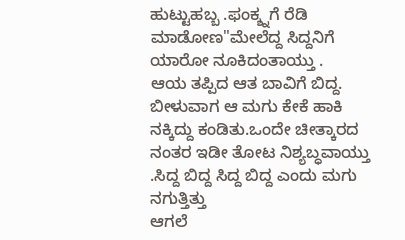ಹುಟ್ಟುಹಬ್ಬ .ಫಂಕ್ಶ್ನ‌ಗೆ ರೆಡಿ ಮಾಡೋಣ"ಮೇಲೆದ್ದ ಸಿದ್ದನಿಗೆ ಯಾರೋ ನೂಕಿದಂತಾಯ್ತು .
ಆಯ ತಪ್ಪಿದ ಆತ ಬಾವಿಗೆ ಬಿದ್ದ. ಬೀಳುವಾಗ ಆ ಮಗು ಕೇಕೆ ಹಾಕಿ ನಕ್ಕಿದ್ದು ಕಂಡಿತು.ಒಂದೇ ಚೀತ್ಕಾರದ ನಂತರ ಇಡೀ ತೋಟ ನಿಶ್ಯಬ್ಧವಾಯ್ತು .ಸಿದ್ದ ಬಿದ್ದ ಸಿದ್ದ ಬಿದ್ದ ಎಂದು ಮಗು ನಗುತ್ತಿತ್ತು
ಆಗಲೆ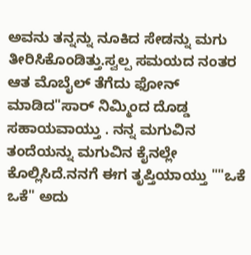ಅವನು ತನ್ನನ್ನು ನೂಕಿದ ಸೇಡನ್ನು ಮಗು ತೀರಿಸಿಕೊಂಡಿತ್ತು.ಸ್ವಲ್ಪ ಸಮಯದ ನಂತರ ಆತ ಮೊಬೈಲ್ ತೆಗೆದು ಫೋನ್ ಮಾಡಿದ"ಸಾರ್ ನಿಮ್ಮಿಂದ ದೊಡ್ಡ ಸಹಾಯವಾಯ್ತು . ನನ್ನ ಮಗುವಿನ ತಂದೆಯನ್ನು ಮಗುವಿನ ಕೈನಲ್ಲೇ ಕೊಲ್ಲಿಸಿದೆ.ನನಗೆ ಈಗ ತೃಪ್ತಿಯಾಯ್ತು ""ಒಕೆ ಒಕೆ" ಅದು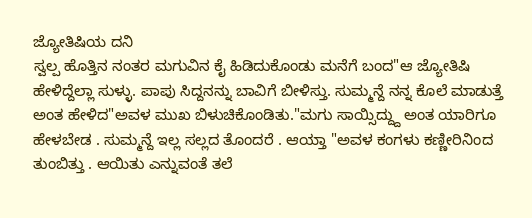ಜ್ಯೋತಿಷಿಯ ದನಿ
ಸ್ವಲ್ಪ ಹೊತ್ತಿನ ನಂತರ ಮಗುವಿನ ಕೈ ಹಿಡಿದುಕೊಂಡು ಮನೆಗೆ ಬಂದ"ಆ ಜ್ಯೋತಿಷಿ ಹೇಳಿದ್ದೆಲ್ಲಾ ಸುಳ್ಳು. ಪಾಪು ಸಿದ್ದನನ್ನು ಬಾವಿಗೆ ಬೀಳಿಸ್ತು. ಸುಮ್ಮನ್ದೆ ನನ್ನ ಕೊಲೆ ಮಾಡುತ್ತೆ ಅಂತ ಹೇಳಿದ"ಅವಳ ಮುಖ ಬಿಳುಚಿಕೊಂಡಿತು."ಮಗು ಸಾಯ್ಸಿದ್ದ್ದು ಅಂತ ಯಾರಿಗೂ ಹೇಳಬೇಡ . ಸುಮ್ಮನ್ದೆ ಇಲ್ಲ ಸಲ್ಲದ ತೊಂದರೆ . ಆಯ್ತಾ "ಅವಳ ಕಂಗಳು ಕಣ್ಣೀರಿನಿಂದ ತುಂಬಿತ್ತು . ಆಯಿತು ಎನ್ನುವಂತೆ ತಲೆ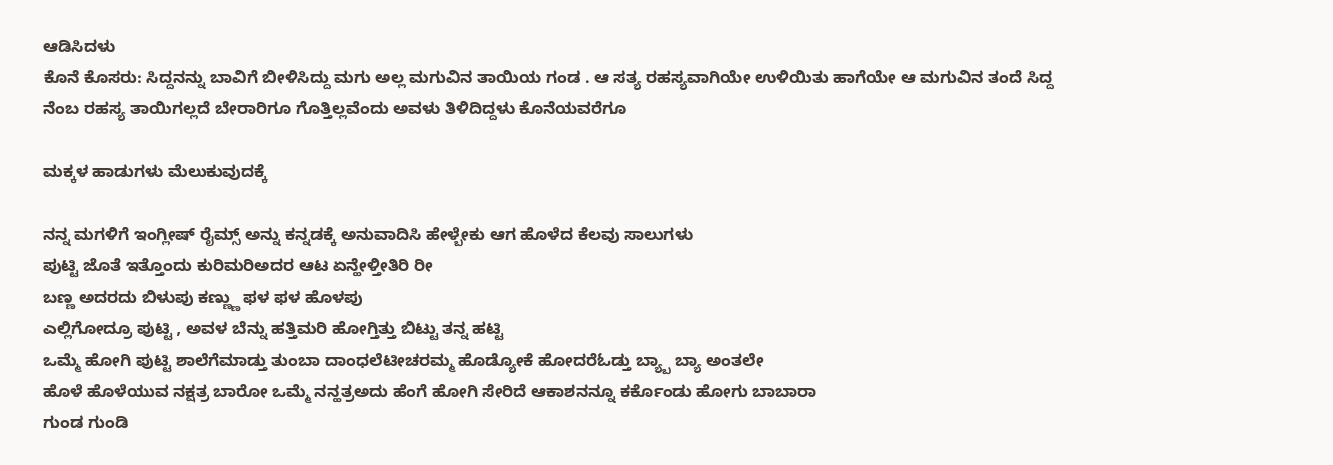ಆಡಿಸಿದಳು
ಕೊನೆ ಕೊಸರು: ಸಿದ್ದನನ್ನು ಬಾವಿಗೆ ಬೀಳಿಸಿದ್ದು ಮಗು ಅಲ್ಲ ಮಗುವಿನ ತಾಯಿಯ ಗಂಡ . ಆ ಸತ್ಯ ರಹಸ್ಯವಾಗಿಯೇ ಉಳಿಯಿತು ಹಾಗೆಯೇ ಆ ಮಗುವಿನ ತಂದೆ ಸಿದ್ದ ನೆಂಬ ರಹಸ್ಯ ತಾಯಿಗಲ್ಲದೆ ಬೇರಾರಿಗೂ ಗೊತ್ತಿಲ್ಲವೆಂದು ಅವಳು ತಿಳಿದಿದ್ದಳು ಕೊನೆಯವರೆಗೂ

ಮಕ್ಕಳ ಹಾಡುಗಳು ಮೆಲುಕುವುದಕ್ಕೆ

ನನ್ನ ಮಗಳಿಗೆ ಇಂಗ್ಲೀಷ್ ರೈಮ್ಸ್ ಅನ್ನು ಕನ್ನಡಕ್ಕೆ ಅನುವಾದಿಸಿ ಹೇಳ್ಬೇಕು ಆಗ ಹೊಳೆದ ಕೆಲವು ಸಾಲುಗಳು
ಪುಟ್ಟಿ ಜೊತೆ ಇತ್ತೊಂದು ಕುರಿಮರಿಅದರ ಆಟ ಏನ್ಹೇಳ್ತೀತಿರಿ ರೀ
ಬಣ್ಣ ಅದರದು ಬಿಳುಪು ಕಣ್ಣ್ಣು ಫಳ ಫಳ ಹೊಳಪು
ಎಲ್ಲಿಗೋದ್ರೂ ಪುಟ್ಟಿ , ಅವಳ ಬೆನ್ನು ಹತ್ತಿಮರಿ ಹೋಗ್ತಿತ್ತು ಬಿಟ್ಟು ತನ್ನ ಹಟ್ಟಿ
ಒಮ್ಮೆ ಹೋಗಿ ಪುಟ್ಟಿ ಶಾಲೆಗೆಮಾಡ್ತು ತುಂಬಾ ದಾಂಧಲೆಟೀಚರಮ್ಮ ಹೊಡ್ಯೋಕೆ ಹೋದರೆಓಡ್ತು ಬ್ಯ್ಬಾ ಬ್ಯಾ ಅಂತಲೇ
ಹೊಳೆ ಹೊಳೆಯುವ ನಕ್ಷತ್ರ ಬಾರೋ ಒಮ್ಮೆ ನನ್ಹತ್ರಅದು ಹೆಂಗೆ ಹೋಗಿ ಸೇರಿದೆ ಆಕಾಶನನ್ನೂ ಕರ್ಕೊಂಡು ಹೋಗು ಬಾಬಾರಾ
ಗುಂಡ ಗುಂಡಿ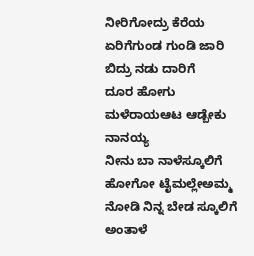ನೀರಿಗೋದ್ರು ಕೆರೆಯ ಏರಿಗೆಗುಂಡ ಗುಂಡಿ ಜಾರಿ ಬಿದ್ರು ನಡು ದಾರಿಗೆ
ದೂರ ಹೋಗು ಮಳೆರಾಯಆಟ ಆಡ್ಬೇಕು ನಾನಯ್ಯ
ನೀನು ಬಾ ನಾಳೆಸ್ಕೂಲಿಗೆ ಹೋಗೋ ಟೈಮಲ್ಲೇಅಮ್ಮ ನೋಡಿ ನಿನ್ನ ಬೇಡ ಸ್ಕೂಲಿಗೆ ಅಂತಾಳೆ